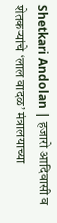Shetkari Andolan | हजारो आदिवासी व शेतकऱ्यांचे ‘लाल वादळ’ मंत्रालयाच्या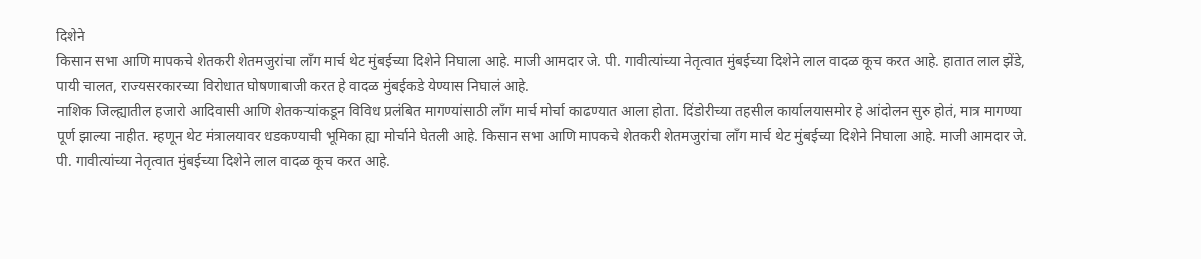दिशेने
किसान सभा आणि मापकचे शेतकरी शेतमजुरांचा लाँग मार्च थेट मुंबईच्या दिशेने निघाला आहे. माजी आमदार जे. पी. गावीत्यांच्या नेतृत्वात मुंबईच्या दिशेने लाल वादळ कूच करत आहे. हातात लाल झेंडे, पायी चालत, राज्यसरकारच्या विरोधात घोषणाबाजी करत हे वादळ मुंबईकडे येण्यास निघालं आहे.
नाशिक जिल्ह्यातील हजारो आदिवासी आणि शेतकऱ्यांकडून विविध प्रलंबित मागण्यांसाठी लाँग मार्च मोर्चा काढण्यात आला होता. दिंडोरीच्या तहसील कार्यालयासमोर हे आंदोलन सुरु होतं, मात्र मागण्या पूर्ण झाल्या नाहीत. म्हणून थेट मंत्रालयावर धडकण्याची भूमिका ह्या मोर्चाने घेतली आहे. किसान सभा आणि मापकचे शेतकरी शेतमजुरांचा लाँग मार्च थेट मुंबईच्या दिशेने निघाला आहे. माजी आमदार जे. पी. गावीत्यांच्या नेतृत्वात मुंबईच्या दिशेने लाल वादळ कूच करत आहे.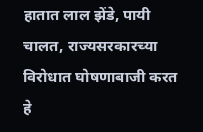हातात लाल झेंडे, पायी चालत, राज्यसरकारच्या विरोधात घोषणाबाजी करत हे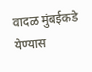वादळ मुंबईकडे येण्यास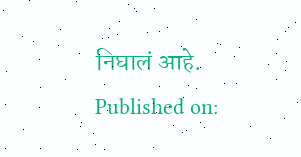निघालं आहे.
Published on: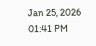Jan 25, 2026 01:41 PM